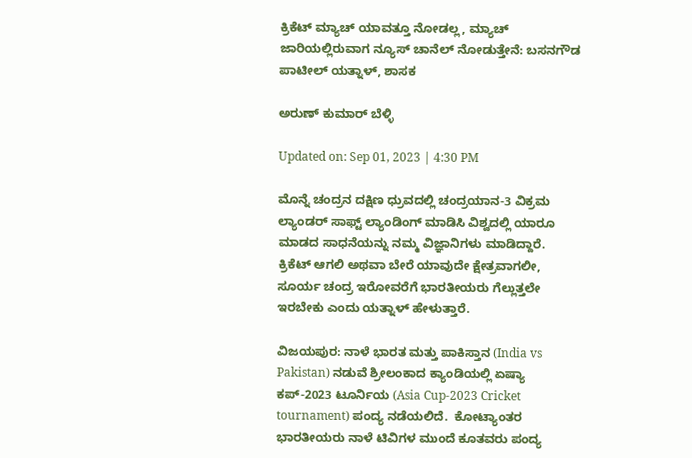ಕ್ರಿಕೆಟ್ ಮ್ಯಾಚ್ ಯಾವತ್ತೂ ನೋಡಲ್ಲ, ಮ್ಯಾಚ್ ಜಾರಿಯಲ್ಲಿರುವಾಗ ನ್ಯೂಸ್ ಚಾನೆಲ್ ನೋಡುತ್ತೇನೆ: ಬಸನಗೌಡ ಪಾಟೀಲ್ ಯತ್ನಾಳ್, ಶಾಸಕ

ಅರುಣ್ ಕುಮಾರ್ ಬೆಳ್ಳಿ

Updated on: Sep 01, 2023 | 4:30 PM

ಮೊನ್ನೆ ಚಂದ್ರನ ದಕ್ಷಿಣ ಧ್ರುವದಲ್ಲಿ ಚಂದ್ರಯಾನ-3 ವಿಕ್ರಮ ಲ್ಯಾಂಡರ್ ಸಾಫ್ಟ್ ಲ್ಯಾಂಡಿಂಗ್ ಮಾಡಿಸಿ ವಿಶ್ವದಲ್ಲಿ ಯಾರೂ ಮಾಡದ ಸಾಧನೆಯನ್ನು ನಮ್ಮ ವಿಜ್ಞಾನಿಗಳು ಮಾಡಿದ್ದಾರೆ. ಕ್ರಿಕೆಟ್ ಆಗಲಿ ಅಥವಾ ಬೇರೆ ಯಾವುದೇ ಕ್ಷೇತ್ರವಾಗಲೀ, ಸೂರ್ಯ ಚಂದ್ರ ಇರೋವರೆಗೆ ಭಾರತೀಯರು ಗೆಲ್ಲುತ್ತಲೇ ಇರಬೇಕು ಎಂದು ಯತ್ನಾಳ್ ಹೇಳುತ್ತಾರೆ.

ವಿಜಯಪುರ: ನಾಳೆ ಭಾರತ ಮತ್ತು ಪಾಕಿಸ್ತಾನ (India vs Pakistan) ನಡುವೆ ಶ್ರೀಲಂಕಾದ ಕ್ಯಾಂಡಿಯಲ್ಲಿ ಏಷ್ಯಾ ಕಪ್-2023 ಟೂರ್ನಿಯ (Asia Cup-2023 Cricket tournament) ಪಂದ್ಯ ನಡೆಯಲಿದೆ.  ಕೋಟ್ಯಾಂತರ ಭಾರತೀಯರು ನಾಳೆ ಟಿವಿಗಳ ಮುಂದೆ ಕೂತವರು ಪಂದ್ಯ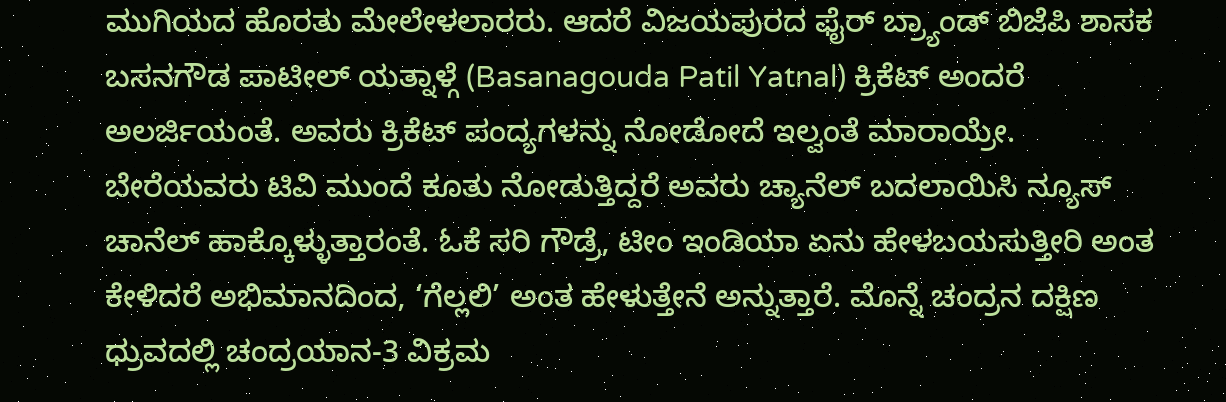ಮುಗಿಯದ ಹೊರತು ಮೇಲೇಳಲಾರರು. ಆದರೆ ವಿಜಯಪುರದ ಫೈರ್ ಬ್ರ್ಯಾಂಡ್ ಬಿಜೆಪಿ ಶಾಸಕ ಬಸನಗೌಡ ಪಾಟೀಲ್ ಯತ್ನಾಳ್ಗೆ (Basanagouda Patil Yatnal) ಕ್ರಿಕೆಟ್ ಅಂದರೆ ಅಲರ್ಜಿಯಂತೆ. ಅವರು ಕ್ರಿಕೆಟ್ ಪಂದ್ಯಗಳನ್ನು ನೋಡೋದೆ ಇಲ್ವಂತೆ ಮಾರಾಯ್ರೇ. ಬೇರೆಯವರು ಟಿವಿ ಮುಂದೆ ಕೂತು ನೋಡುತ್ತಿದ್ದರೆ ಅವರು ಚ್ಯಾನೆಲ್ ಬದಲಾಯಿಸಿ ನ್ಯೂಸ್ ಚಾನೆಲ್ ಹಾಕ್ಕೊಳ್ಳುತ್ತಾರಂತೆ. ಓಕೆ ಸರಿ ಗೌಡ್ರೆ, ಟೀಂ ಇಂಡಿಯಾ ಏನು ಹೇಳಬಯಸುತ್ತೀರಿ ಅಂತ ಕೇಳಿದರೆ ಅಭಿಮಾನದಿಂದ, ‘ಗೆಲ್ಲಲಿ’ ಅಂತ ಹೇಳುತ್ತೇನೆ ಅನ್ನುತ್ತಾರೆ. ಮೊನ್ನೆ ಚಂದ್ರನ ದಕ್ಷಿಣ ಧ್ರುವದಲ್ಲಿ ಚಂದ್ರಯಾನ-3 ವಿಕ್ರಮ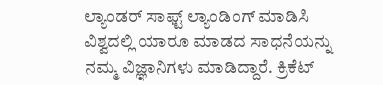ಲ್ಯಾಂಡರ್ ಸಾಫ್ಟ್ ಲ್ಯಾಂಡಿಂಗ್ ಮಾಡಿಸಿ ವಿಶ್ವದಲ್ಲಿ ಯಾರೂ ಮಾಡದ ಸಾಧನೆಯನ್ನು ನಮ್ಮ ವಿಜ್ಞಾನಿಗಳು ಮಾಡಿದ್ದಾರೆ. ಕ್ರಿಕೆಟ್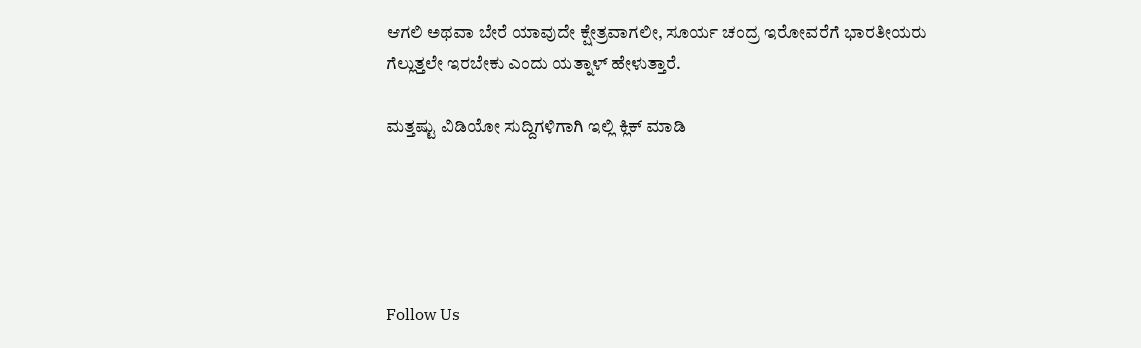ಆಗಲಿ ಅಥವಾ ಬೇರೆ ಯಾವುದೇ ಕ್ಷೇತ್ರವಾಗಲೀ, ಸೂರ್ಯ ಚಂದ್ರ ಇರೋವರೆಗೆ ಭಾರತೀಯರು ಗೆಲ್ಲುತ್ತಲೇ ಇರಬೇಕು ಎಂದು ಯತ್ನಾಳ್ ಹೇಳುತ್ತಾರೆ.

ಮತ್ತಷ್ಟು ವಿಡಿಯೋ ಸುದ್ದಿಗಳಿಗಾಗಿ ಇಲ್ಲಿ ಕ್ಲಿಕ್ ಮಾಡಿ





Follow Us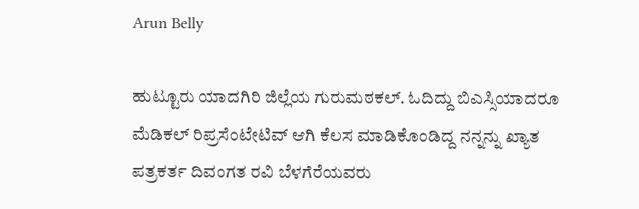Arun Belly

ಹುಟ್ಟೂರು ಯಾದಗಿರಿ ಜಿಲ್ಲೆಯ ಗುರುಮಠಕಲ್. ಓದಿದ್ದು ಬಿಎಸ್ಸಿಯಾದರೂ ಮೆಡಿಕಲ್ ರಿಪ್ರಸೆಂಟೇಟಿವ್ ಆಗಿ ಕೆಲಸ ಮಾಡಿಕೊಂಡಿದ್ದ ನನ್ನನ್ನು ಖ್ಯಾತ ಪತ್ರಕರ್ತ ದಿವಂಗತ ರವಿ ಬೆಳಗೆರೆಯವರು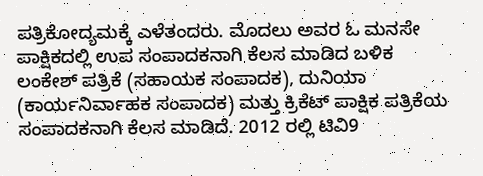ಪತ್ರಿಕೋದ್ಯಮಕ್ಕೆ ಎಳೆತಂದರು. ಮೊದಲು ಅವರ ಓ ಮನಸೇ ಪಾಕ್ಷಿಕದಲ್ಲಿ ಉಪ ಸಂಪಾದಕನಾಗಿ ಕೆಲಸ ಮಾಡಿದ ಬಳಿಕ ಲಂಕೇಶ್ ಪತ್ರಿಕೆ (ಸಹಾಯಕ ಸಂಪಾದಕ), ದುನಿಯಾ (ಕಾರ್ಯನಿರ್ವಾಹಕ ಸಂಪಾದಕ) ಮತ್ತು ಕ್ರಿಕೆಟ್ ಪಾಕ್ಷಿಕ ಪತ್ರಿಕೆಯ ಸಂಪಾದಕನಾಗಿ ಕೆಲಸ ಮಾಡಿದೆ. 2012 ರಲ್ಲಿ ಟಿವಿ9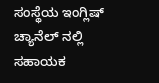ಸಂಸ್ಥೆಯ ಇಂಗ್ಲಿಷ್ ಚ್ಯಾನೆಲ್ ನಲ್ಲಿ ಸಹಾಯಕ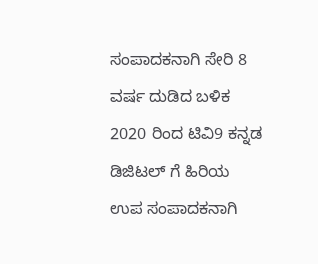ಸಂಪಾದಕನಾಗಿ ಸೇರಿ 8 ವರ್ಷ ದುಡಿದ ಬಳಿಕ 2020 ರಿಂದ ಟಿವಿ9 ಕನ್ನಡ ಡಿಜಿಟಲ್ ಗೆ ಹಿರಿಯ ಉಪ ಸಂಪಾದಕನಾಗಿ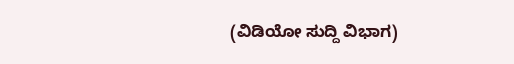(ವಿಡಿಯೋ ಸುದ್ದಿ ವಿಭಾಗ)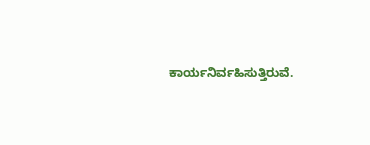ಕಾರ್ಯನಿರ್ವಹಿಸುತ್ತಿರುವೆ.